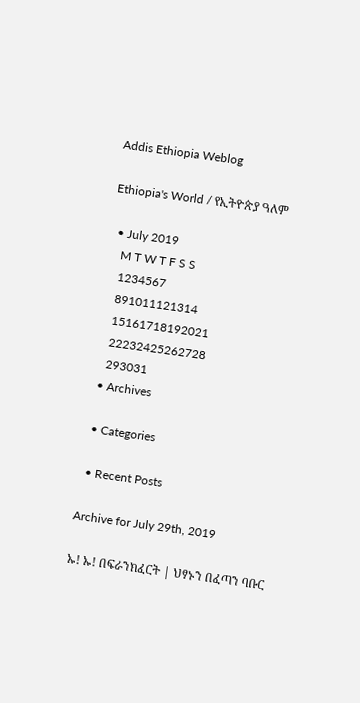Addis Ethiopia Weblog

Ethiopia's World / የኢትዮጵያ ዓለም

  • July 2019
    M T W T F S S
    1234567
    891011121314
    15161718192021
    22232425262728
    293031
  • Archives

  • Categories

  • Recent Posts

Archive for July 29th, 2019

ኡ! ኡ! በፍራንክፈርት | ህፃኑን በፈጣን ባቡር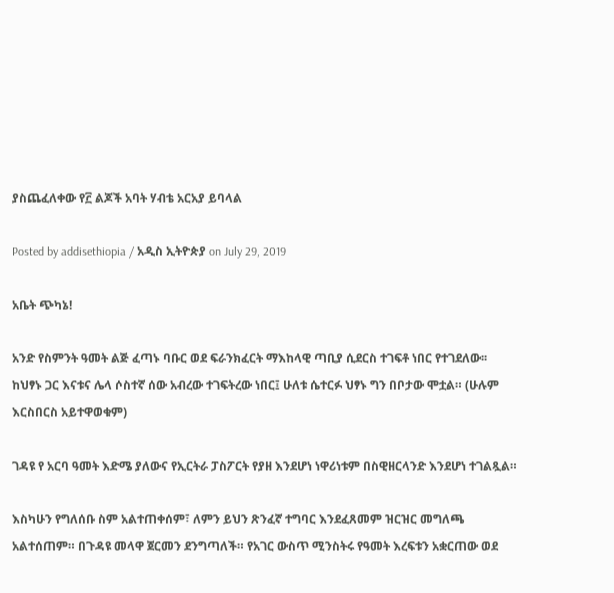ያስጨፈለቀው የ፫ ልጆች አባት ሃብቴ አርአያ ይባላል

Posted by addisethiopia / አዲስ ኢትዮጵያ on July 29, 2019

አቤት ጭካኔ!

አንድ የስምንት ዓመት ልጅ ፈጣኑ ባቡር ወደ ፍራንክፈርት ማእከላዊ ጣቢያ ሲደርስ ተገፍቶ ነበር የተገደለው፡፡ ከህፃኑ ጋር እናቱና ሌላ ሶስተኛ ሰው አብረው ተገፍትረው ነበር፤ ሁለቱ ሴተርፉ ህፃኑ ግን በቦታው ሞቷል። (ሁሉም እርስበርስ አይተዋወቁም)

ገዳዩ የ አርባ ዓመት እድሜ ያለውና የኢርትራ ፓስፖርት የያዘ እንደሆነ ነዋሪነቱም በስዊዘርላንድ እንደሆነ ተገልጿል።

እስካሁን የግለሰቡ ስም አልተጠቀሰም፣ ለምን ይህን ጽንፈኛ ተግባር እንደፈጸመም ዝርዝር መግለጫ አልተሰጠም። በጉዳዩ መላዋ ጀርመን ደንግጣለች። የአገር ውስጥ ሚንስትሩ የዓመት እረፍቱን አቋርጠው ወደ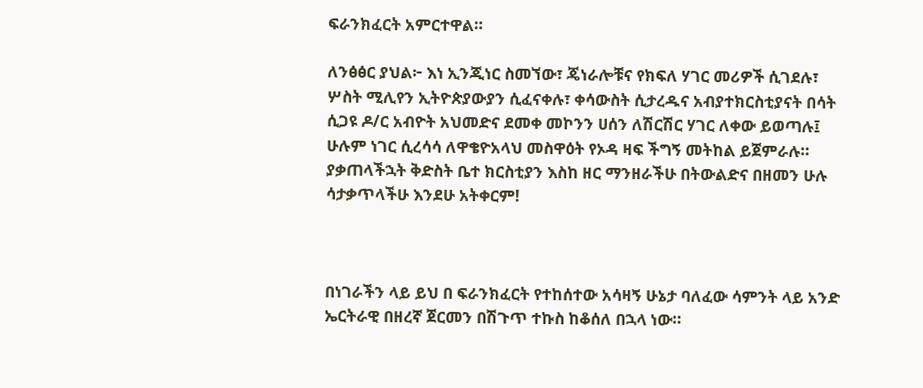ፍራንክፈርት አምርተዋል።

ለንፅፅር ያህል፦ እነ ኢንጂነር ስመኘው፣ ጄነራሎቹና የክፍለ ሃገር መሪዎች ሲገደሉ፣ ሦስት ሚሊየን ኢትዮጵያውያን ሲፈናቀሉ፣ ቀሳውስት ሲታረዱና አብያተክርስቲያናት በሳት ሲጋዩ ዶ/ር አብዮት አህመድና ደመቀ መኮንን ሀሰን ለሽርሽር ሃገር ለቀው ይወጣሉ፤ ሁሉም ነገር ሲረሳሳ ለዋቄዮአላህ መስዋዕት የኦዳ ዛፍ ችግኝ መትከል ይጀምራሉ። ያቃጠላችኋት ቅድስት ቤተ ክርስቲያን እስከ ዘር ማንዘራችሁ በትውልድና በዘመን ሁሉ ሳታቃጥላችሁ እንደሁ አትቀርም!



በነገራችን ላይ ይህ በ ፍራንክፈርት የተከሰተው አሳዛኝ ሁኔታ ባለፈው ሳምንት ላይ አንድ ኤርትራዊ በዘረኛ ጀርመን በሽጉጥ ተኩስ ከቆሰለ በኋላ ነው።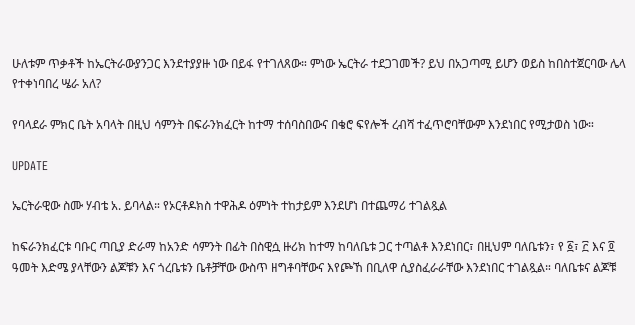ሁለቱም ጥቃቶች ከኤርትራውያንጋር እንደተያያዙ ነው በይፋ የተገለጸው። ምነው ኤርትራ ተደጋገመች? ይህ በአጋጣሚ ይሆን ወይስ ከበስተጀርባው ሌላ የተቀነባበረ ሤራ አለ?

የባላደራ ምክር ቤት አባላት በዚህ ሳምንት በፍራንክፈርት ከተማ ተሰባስበውና በቄሮ ፍየሎች ረብሻ ተፈጥሮባቸውም እንደነበር የሚታወስ ነው።

UPDATE

ኤርትራዊው ስሙ ሃብቴ አ. ይባላል። የኦርቶዶክስ ተዋሕዶ ዕምነት ተከታይም እንደሆነ በተጨማሪ ተገልጿል

ከፍራንክፈርቱ ባቡር ጣቢያ ድራማ ከአንድ ሳምንት በፊት በስዊሷ ዙሪክ ከተማ ከባለቤቱ ጋር ተጣልቶ እንደነበር፣ በዚህም ባለቤቱን፣ የ ፩፣ ፫ እና ፬ ዓመት እድሜ ያላቸውን ልጆቹን እና ጎረቤቱን ቤቶቻቸው ውስጥ ዘግቶባቸውና እየጮኸ በቢለዋ ሲያስፈራራቸው እንደነበር ተገልጿል። ባለቤቱና ልጆቹ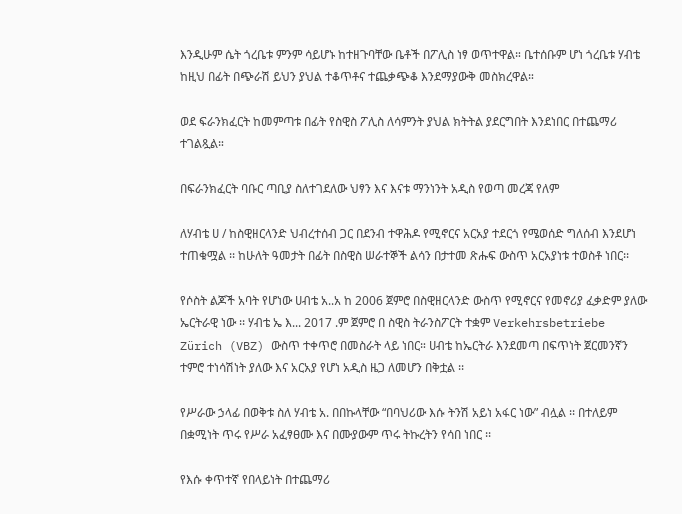እንዲሁም ሴት ጎረቤቱ ምንም ሳይሆኑ ከተዘጉባቸው ቤቶች በፖሊስ ነፃ ወጥተዋል። ቤተሰቡም ሆነ ጎረቤቱ ሃብቴ ከዚህ በፊት በጭራሽ ይህን ያህል ተቆጥቶና ተጨቃጭቆ እንደማያውቅ መስክረዋል።

ወደ ፍራንክፈርት ከመምጣቱ በፊት የስዊስ ፖሊስ ለሳምንት ያህል ክትትል ያደርግበት እንደነበር በተጨማሪ ተገልጿል።

በፍራንክፈርት ባቡር ጣቢያ ስለተገደለው ህፃን እና እናቱ ማንነንት አዲስ የወጣ መረጃ የለም

ለሃብቴ ሀ / ከስዊዘርላንድ ህብረተሰብ ጋር በደንብ ተዋሕዶ የሚኖርና አርአያ ተደርጎ የሜወሰድ ግለሰብ እንደሆነ ተጠቁሟል ፡፡ ከሁለት ዓመታት በፊት በስዊስ ሠራተኞች ልሳን በታተመ ጽሑፍ ውስጥ አርአያነቱ ተወስቶ ነበር፡፡

የሶስት ልጆች አባት የሆነው ሀብቴ አ..አ ከ 2006 ጀምሮ በስዊዘርላንድ ውስጥ የሚኖርና የመኖሪያ ፈቃድም ያለው ኤርትራዊ ነው ፡፡ ሃብቴ ኤ እ... 2017 .ም ጀምሮ በ ስዊስ ትራንስፖርት ተቋም Verkehrsbetriebe Zürich (VBZ) ውስጥ ተቀጥሮ በመስራት ላይ ነበር። ሀብቴ ከኤርትራ እንደመጣ በፍጥነት ጀርመንኛን ተምሮ ተነሳሽነት ያለው እና አርአያ የሆነ አዲስ ዜጋ ለመሆን በቅቷል ፡፡

የሥራው ኃላፊ በወቅቱ ስለ ሃብቴ አ. በበኩላቸው “በባህሪው እሱ ትንሽ አይነ አፋር ነው” ብሏል ፡፡ በተለይም በቋሚነት ጥሩ የሥራ አፈፃፀሙ እና በሙያውም ጥሩ ትኩረትን የሳበ ነበር ፡፡

የእሱ ቀጥተኛ የበላይነት በተጨማሪ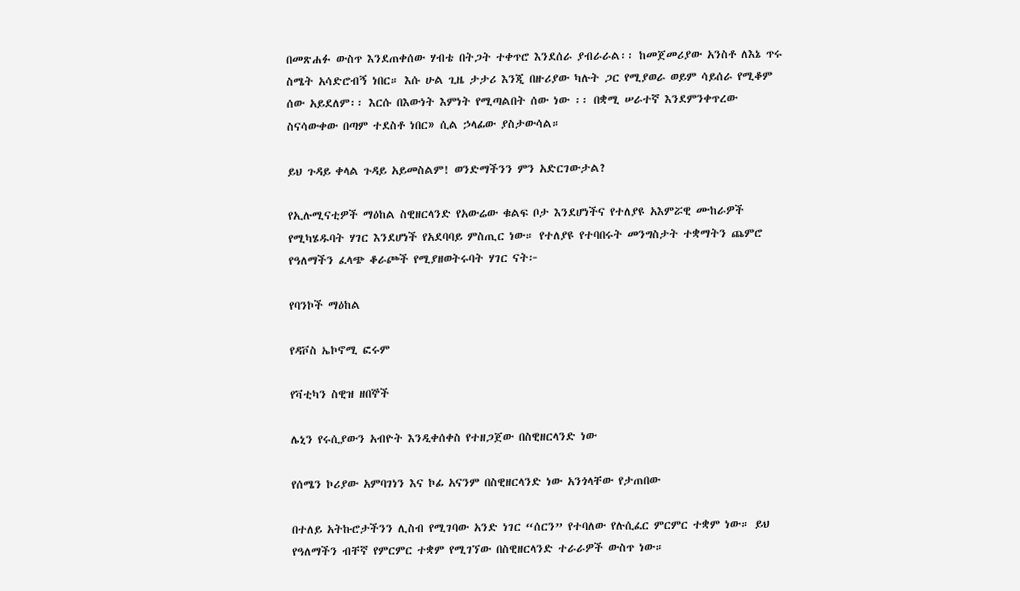በመጽሐፉ ውስጥ እንደጠቀሰው ሃብቴ በትጋት ተቀጥሮ እንደሰራ ያብራራል፡፡ ከመጀመሪያው አንስቶ ለእኔ ጥሩ ስሜት አሳድሮብኝ ነበር። እሱ ሁል ጊዜ ታታሪ እንጂ በዙሪያው ካሉት ጋር የሚያወራ ወይም ሳይሰራ የሚቆም ሰው አይደለም፡፡ እርሱ በእውነት እምነት የሚጣልበት ሰው ነው ፡፡ በቋሚ ሠራተኛ እንደምንቀጥረው ስናሳውቀው በጣም ተደስቶ ነበር» ሲል ኃላፊው ያስታውሳል።

ይህ ጉዳይ ቀላል ጉዳይ አይመስልም! ወንድማችንን ምን አድርገውታል?

የኢሉሚናቲዎች ማዕከል ስዊዘርላንድ የአውሬው ቁልፍ ቦታ እንደሆነችና የተለያዩ አእምሯዊ ሙከራዎች የሚካሄዱባት ሃገር እንደሆነች የአደባባይ ምስጢር ነው። የተለያዩ የተባበሩት መንግስታት ተቋማትን ጨምሮ የዓለማችን ፈላጭ ቆራጮች የሚያዘወትሩባት ሃገር ናት፦

የባንኮች ማዕከል

የዳቮስ ኤኮኖሚ ፎሩም

የቫቲካን ስዊዝ ዘበኞች

ሌኒን የሩሲያውን አብዮት እንዲቀሰቀስ የተዘጋጀው በስዊዘርላንድ ነው

የሰሜን ኮሪያው አምባገነን እና ኮፊ አናንም በስዊዘርላንድ ነው አንጎላቸው የታጠበው

በተለይ አትኩሮታችንን ሊስብ የሚገባው አንድ ነገር “ሰርን” የተባለው የሉሲፈር ምርምር ተቋም ነው። ይህ የዓለማችን ብቸኛ የምርምር ተቋም የሚገኘው በስዊዘርላንድ ተራራዎች ውስጥ ነው።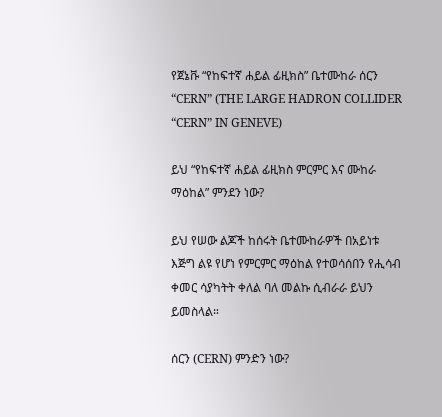የጀኔቩ “የከፍተኛ ሐይል ፊዚክስ” ቤተሙከራ ሰርን “CERN” (THE LARGE HADRON COLLIDER “CERN” IN GENEVE)

ይህ “የከፍተኛ ሐይል ፊዚክስ ምርምር እና ሙከራ ማዕከል” ምንደን ነው?

ይህ የሠው ልጆች ከሰሩት ቤተሙከራዎች በአይነቱ እጅግ ልዩ የሆነ የምርምር ማዕከል የተወሳሰበን የሒሳብ ቀመር ሳያካትት ቀለል ባለ መልኩ ሲብራራ ይህን ይመስላል።

ሰርን (CERN) ምንድን ነው?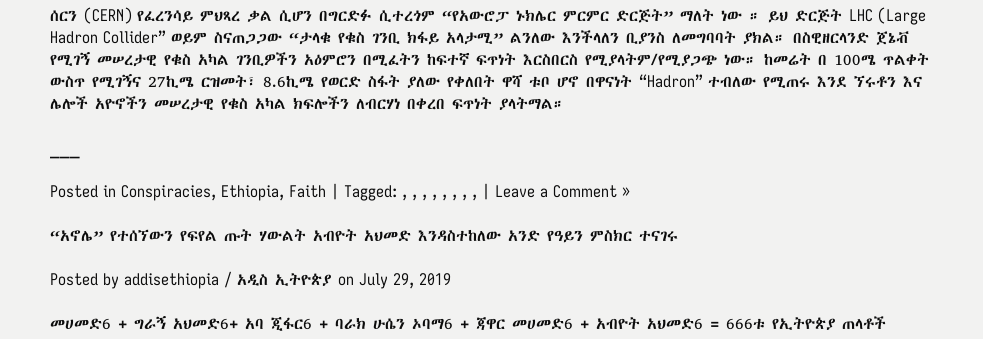ሰርን (CERN) የፈረንሳይ ምህጻረ ቃል ሲሆን በግርድፉ ሲተረጎም “የአውሮፓ ኑክሌር ምርምር ድርጅት” ማለት ነው ። ይህ ድርጅት LHC (Large Hadron Collider” ወይም ስናጠጋጋው “ታላቁ የቁስ ገንቢ ክፋይ አላታሚ” ልንለው እንችላለን ቢያንስ ለመግባባት ያክል። በስዊዘርላንድ ጀኔቭ የሚገኝ መሠረታዊ የቁስ አካል ገንቢዎችን አዕምሮን በሚፈትን ከፍተኛ ፍጥነት እርስበርስ የሚያላትም/የሚያጋጭ ነው። ከመሬት በ 100ሜ ጥልቀት ውስጥ የሚገኝና 27ኪሜ ርዝመት፣ 8.6ኪሜ የወርድ ስፋት ያለው የቀለበት ዋሻ ቱቦ ሆኖ በዋናነት “Hadron” ተብለው የሚጠሩ እንደ ኘሩቶን እና ሌሎች አዮኖችን መሠረታዊ የቁስ አካል ክፍሎችን ለብርሃነ በቀረበ ፍጥነት ያላትማል።

___

Posted in Conspiracies, Ethiopia, Faith | Tagged: , , , , , , , , | Leave a Comment »

“አኖሌ” የተሰኘውን የፍየል ጡት ሃውልት አብዮት አህመድ እንዳስተከለው አንድ የዓይን ምስክር ተናገሩ

Posted by addisethiopia / አዲስ ኢትዮጵያ on July 29, 2019

መሀመድ6 + ግራኝ አህመድ6+ አባ ጂፋር6 + ባራክ ሁሴን ኦባማ6 + ጃዋር መሀመድ6 + አብዮት አህመድ6 = 666ቱ የኢትዮጵያ ጠላቶች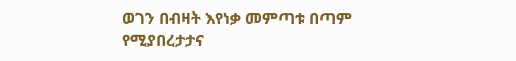ወገን በብዛት እየነቃ መምጣቱ በጣም የሚያበረታታና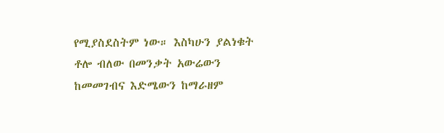የሚያስደስትም ነው። እስካሁን ያልነቁት ቶሎ ብለው በመንቃት አውሬውን ከመመገብና እድሜውን ከማራዘም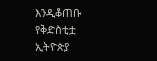እንዲቆጠቡ የቅድስቲቷ ኢትዮጵያ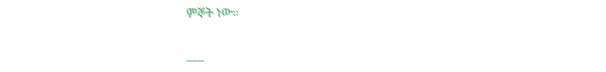ምኞት ነው።

___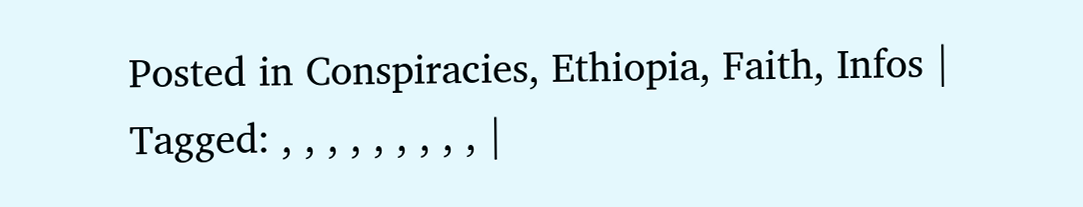Posted in Conspiracies, Ethiopia, Faith, Infos | Tagged: , , , , , , , , , |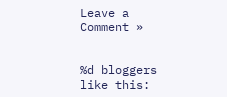Leave a Comment »


%d bloggers like this: